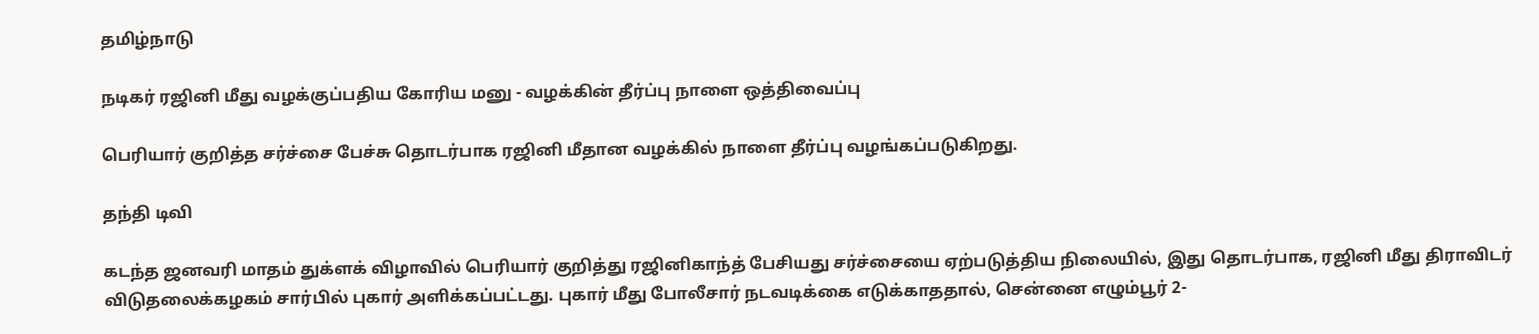தமிழ்நாடு

நடிகர் ரஜினி மீது வழக்குப்பதிய கோரிய மனு - வழக்கின் தீர்ப்பு நாளை ஒத்திவைப்பு

பெரியார் குறித்த சர்ச்சை பேச்சு தொடர்பாக ரஜினி மீதான வழக்கில் நாளை தீர்ப்பு வழங்கப்படுகிறது.

தந்தி டிவி

கடந்த ஜனவரி மாதம் துக்ளக் விழாவில் பெரியார் குறித்து ரஜினிகாந்த் பேசியது சர்ச்சையை ஏற்படுத்திய நிலையில், இது தொடர்பாக, ரஜினி மீது திராவிடர் விடுதலைக்கழகம் சார்பில் புகார் அளிக்கப்பட்டது. புகார் மீது போலீசார் நடவடிக்கை எடுக்காததால், சென்னை எழும்பூர் 2-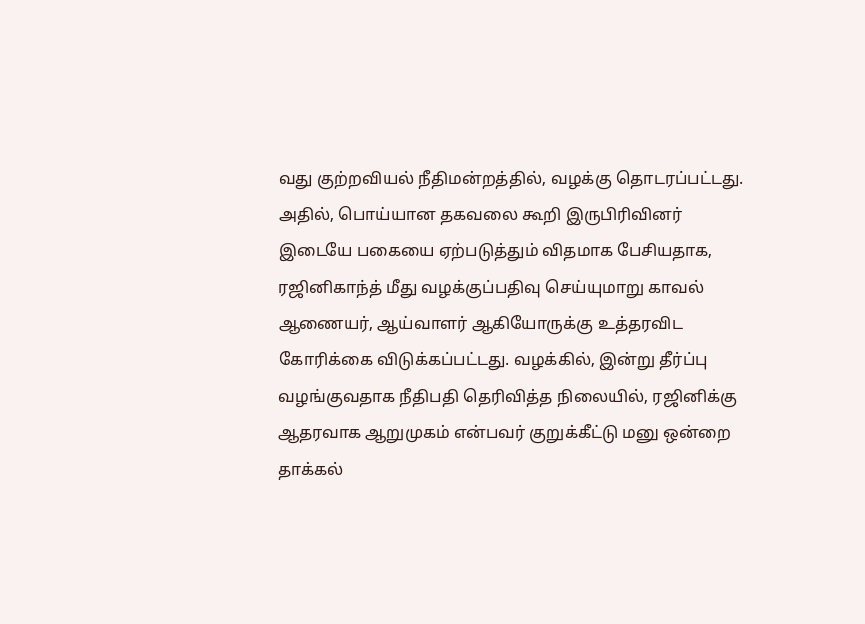வது குற்றவியல் நீதிமன்றத்தில், வழக்கு தொடரப்பட்டது. அதில், பொய்யான தகவலை கூறி இருபிரிவினர் இடையே பகையை ஏற்படுத்தும் விதமாக பேசியதாக, ரஜினிகாந்த் மீது வழக்குப்பதிவு செய்யுமாறு காவல் ஆணையர், ஆய்வாளர் ஆகியோருக்கு உத்தரவிட கோரிக்கை விடுக்கப்பட்டது. வழக்கில், இன்று தீர்ப்பு வழங்குவதாக நீதிபதி தெரிவித்த நிலையில், ரஜினிக்கு ஆதரவாக ஆறுமுகம் என்பவர் குறுக்கீட்டு மனு ஒன்றை தாக்கல்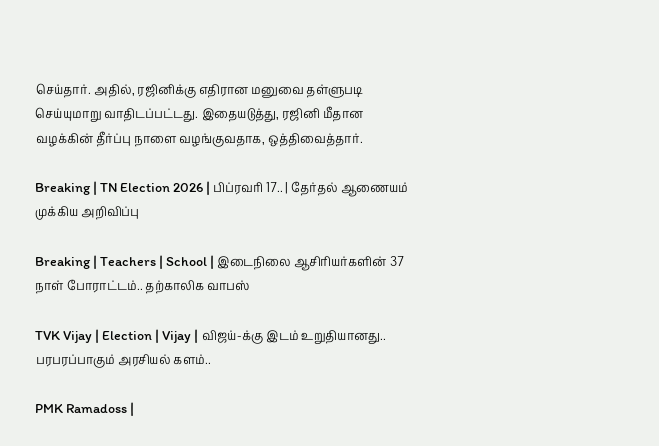செய்தார். அதில், ரஜினிக்கு எதிரான மனுவை தள்ளுபடி செய்யுமாறு வாதிடப்பட்டது. இதையடுத்து, ரஜினி மீதான வழக்கின் தீர்ப்பு நாளை வழங்குவதாக, ஒத்திவைத்தார்.

Breaking | TN Election 2026 | பிப்ரவரி 17.. | தேர்தல் ஆணையம் முக்கிய அறிவிப்பு

Breaking | Teachers | School | இடைநிலை ஆசிரியர்களின் 37 நாள் போராட்டம்.. தற்காலிக வாபஸ்

TVK Vijay | Election | Vijay | விஜய்-க்கு இடம் உறுதியானது.. பரபரப்பாகும் அரசியல் களம்..

PMK Ramadoss |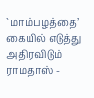`மாம்பழத்தை’ கையில் எடுத்து அதிரவிடும் ராமதாஸ் -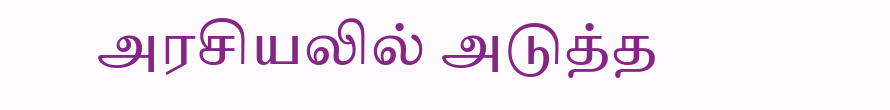அரசியலில் அடுத்த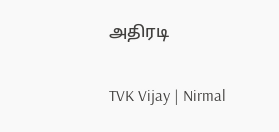அதிரடி

TVK Vijay | Nirmal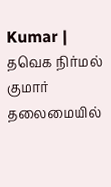Kumar | தவெக நிர்மல் குமார் தலைமையில்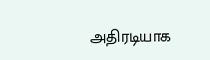அதிரடியாக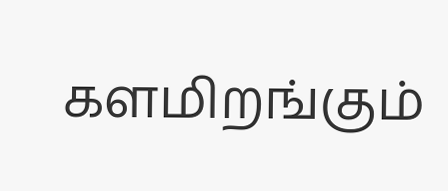களமிறங்கும்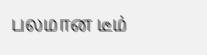பலமான டீம்